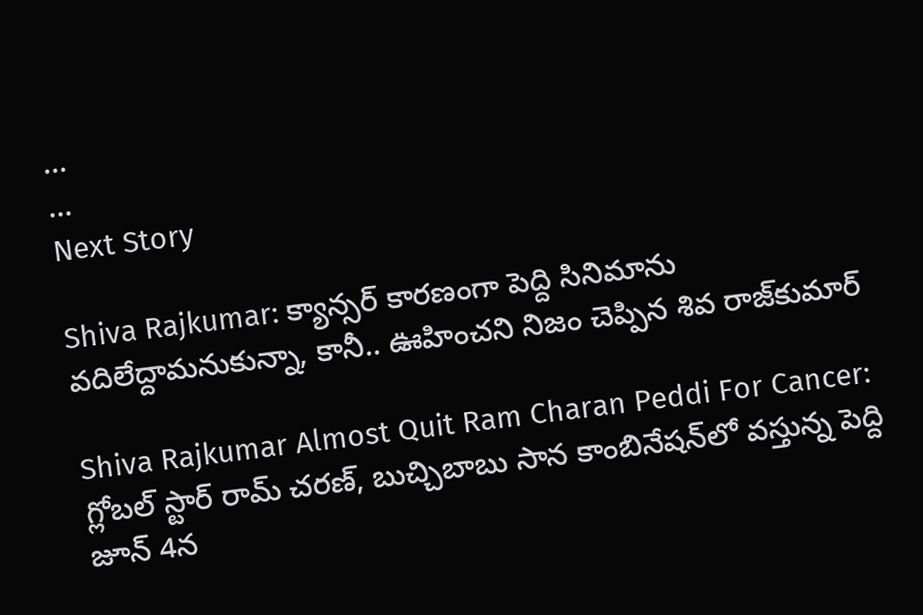...
...
Next Story

Shiva Rajkumar: క్యాన్సర్ కారణంగా పెద్ది సినిమాను వదిలేద్దామనుకున్నా, కానీ.. ఊహించని నిజం చెప్పిన శివ రాజ్‌కుమార్

Shiva Rajkumar Almost Quit Ram Charan Peddi For Cancer: గ్లోబల్ స్టార్ రామ్ చరణ్, బుచ్చిబాబు సాన కాంబినేషన్‌లో వస్తున్న పెద్ది జూన్ 4న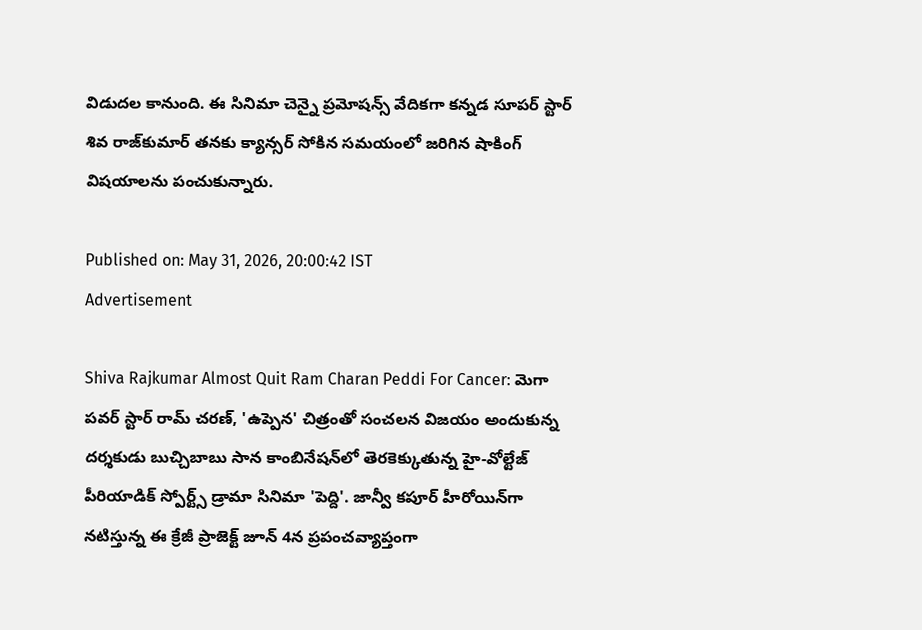విడుదల కానుంది. ఈ సినిమా చెన్నై ప్రమోషన్స్ వేదికగా కన్నడ సూపర్ స్టార్ శివ రాజ్‌కుమార్ తనకు క్యాన్సర్ సోకిన సమయంలో జరిగిన షాకింగ్ విషయాలను పంచుకున్నారు.

Published on: May 31, 2026, 20:00:42 IST
Advertisement

Shiva Rajkumar Almost Quit Ram Charan Peddi For Cancer: మెగా పవర్ స్టార్ రామ్ చరణ్, 'ఉప్పెన' చిత్రంతో సంచలన విజయం అందుకున్న దర్శకుడు బుచ్చిబాబు సాన కాంబినేషన్‌లో తెరకెక్కుతున్న హై-వోల్టేజ్ పీరియాడిక్ స్పోర్ట్స్ డ్రామా సినిమా 'పెద్ది'. జాన్వీ కపూర్ హీరోయిన్‌గా నటిస్తున్న ఈ క్రేజీ ప్రాజెక్ట్ జూన్ 4న ప్రపంచవ్యాప్తంగా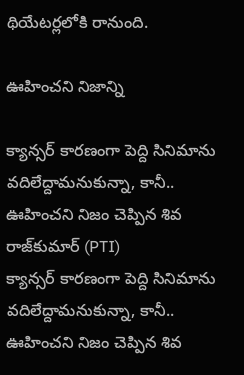థియేటర్లలోకి రానుంది.

ఊహించని నిజాన్ని

క్యాన్సర్ కారణంగా పెద్ది సినిమాను వదిలేద్దామనుకున్నా, కానీ.. ఊహించని నిజం చెప్పిన శివ రాజ్‌కుమార్ (PTI)
క్యాన్సర్ కారణంగా పెద్ది సినిమాను వదిలేద్దామనుకున్నా, కానీ.. ఊహించని నిజం చెప్పిన శివ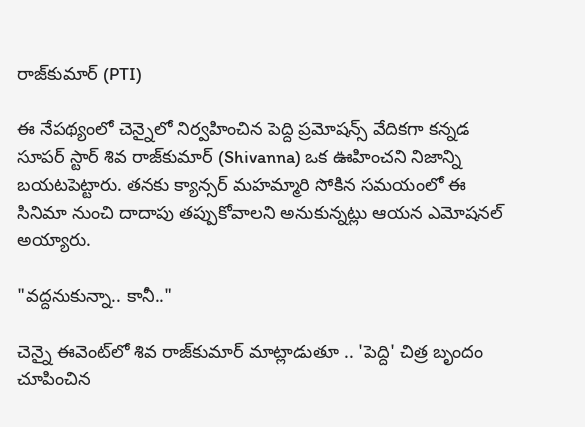రాజ్‌కుమార్ (PTI)

ఈ నేపథ్యంలో చెన్నైలో నిర్వహించిన పెద్ది ప్రమోషన్స్ వేదికగా కన్నడ సూపర్ స్టార్ శివ రాజ్‌కుమార్ (Shivanna) ఒక ఊహించని నిజాన్ని బయటపెట్టారు. తనకు క్యాన్సర్ మహమ్మారి సోకిన సమయంలో ఈ సినిమా నుంచి దాదాపు తప్పుకోవాలని అనుకున్నట్లు ఆయన ఎమోషనల్ అయ్యారు.

"వద్దనుకున్నా.. కానీ.."

చెన్నై ఈవెంట్‌లో శివ రాజ్‌కుమార్ మాట్లాడుతూ .. 'పెద్ది' చిత్ర బృందం చూపించిన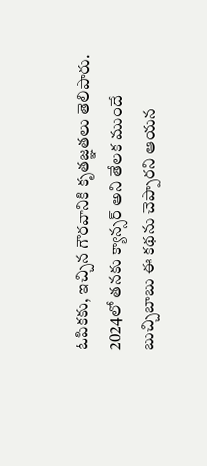ఓపికకు, ఇచ్చిన గౌరవానికి కృతజ్ఞతలు తెలిపారు. 2024లో తనకు క్యాన్సర్ అని తేలక ముందే బుచ్చిబాబు ఈ కథను చెప్పారని ఆయన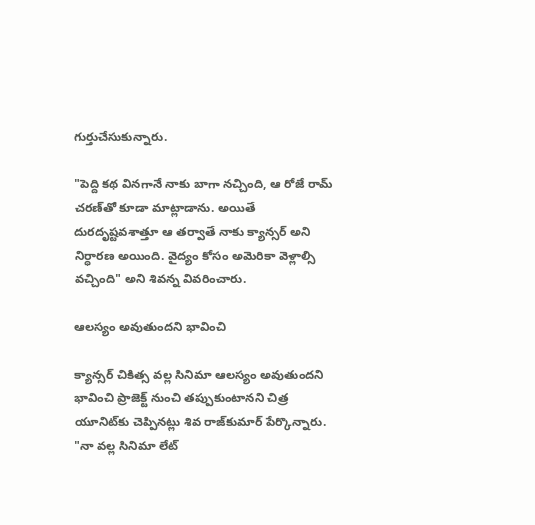గుర్తుచేసుకున్నారు.

"పెద్ది కథ వినగానే నాకు బాగా నచ్చింది, ఆ రోజే రామ్ చరణ్‌తో కూడా మాట్లాడాను. అయితే దురదృష్టవశాత్తూ ఆ తర్వాతే నాకు క్యాన్సర్ అని నిర్ధారణ అయింది. వైద్యం కోసం అమెరికా వెళ్లాల్సి వచ్చింది" అని శివన్న వివరించారు.

ఆలస్యం అవుతుందని భావించి

క్యాన్సర్ చికిత్స వల్ల సినిమా ఆలస్యం అవుతుందని భావించి ప్రాజెక్ట్ నుంచి తప్పుకుంటానని చిత్ర యూనిట్‌కు చెప్పినట్లు శివ రాజ్‌కుమార్ పేర్కొన్నారు. "నా వల్ల సినిమా లేట్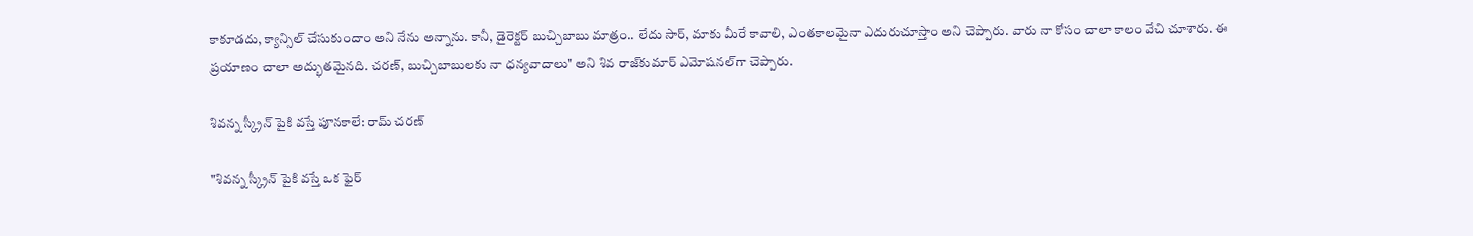కాకూడదు, క్యాన్సిల్ చేసుకుందాం అని నేను అన్నాను. కానీ, డైరెక్టర్ బుచ్చిబాబు మాత్రం.. లేదు సార్, మాకు మీరే కావాలి, ఎంతకాలమైనా ఎదురుచూస్తాం అని చెప్పారు. వారు నా కోసం చాలా కాలం వేచి చూశారు. ఈ ప్రయాణం చాలా అద్భుతమైనది. చరణ్, బుచ్చిబాబులకు నా ధన్యవాదాలు" అని శివ రాజ్‌కుమార్ ఎమోషనల్‌గా చెప్పారు.

శివన్న స్క్రీన్ పైకి వస్తే పూనకాలే: రామ్ చరణ్

"శివన్న స్క్రీన్ పైకి వస్తే ఒక ఫైర్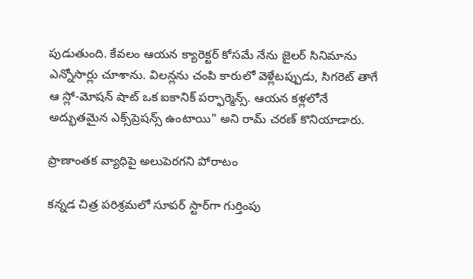పుడుతుంది. కేవలం ఆయన క్యారెక్టర్ కోసమే నేను జైలర్ సినిమాను ఎన్నోసార్లు చూశాను. విలన్లను చంపి కారులో వెళ్లేటప్పుడు, సిగరెట్ తాగే ఆ స్లో-మోషన్ షాట్ ఒక ఐకానిక్ పర్ఫార్మెన్స్. ఆయన కళ్లలోనే అద్భుతమైన ఎక్స్‌ప్రెషన్స్ ఉంటాయి" అని రామ్ చరణ్ కొనియాడారు.

ప్రాణాంతక వ్యాధిపై అలుపెరగని పోరాటం

కన్నడ చిత్ర పరిశ్రమలో సూపర్ స్టార్‌గా గుర్తింపు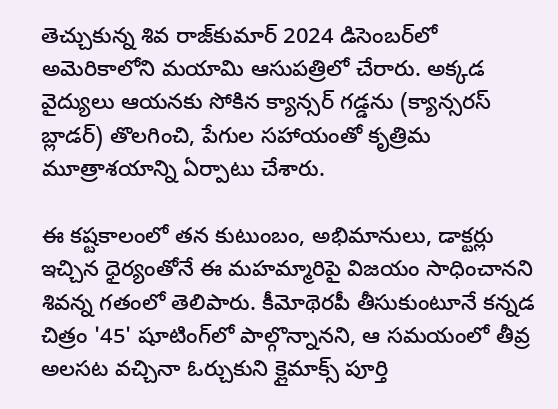తెచ్చుకున్న శివ రాజ్‌కుమార్ 2024 డిసెంబర్‌లో అమెరికాలోని మయామి ఆసుపత్రిలో చేరారు. అక్కడ వైద్యులు ఆయనకు సోకిన క్యాన్సర్ గడ్డను (క్యాన్సరస్ బ్లాడర్) తొలగించి, పేగుల సహాయంతో కృత్రిమ మూత్రాశయాన్ని ఏర్పాటు చేశారు.

ఈ కష్టకాలంలో తన కుటుంబం, అభిమానులు, డాక్టర్లు ఇచ్చిన ధైర్యంతోనే ఈ మహమ్మారిపై విజయం సాధించానని శివన్న గతంలో తెలిపారు. కీమోథెరపీ తీసుకుంటూనే కన్నడ చిత్రం '45' షూటింగ్‌లో పాల్గొన్నానని, ఆ సమయంలో తీవ్ర అలసట వచ్చినా ఓర్చుకుని క్లైమాక్స్ పూర్తి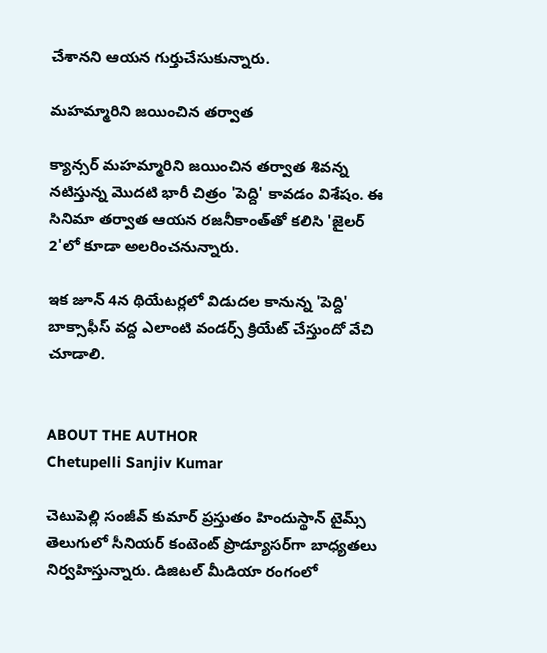చేశానని ఆయన గుర్తుచేసుకున్నారు.

మహమ్మారిని జయించిన తర్వాత

క్యాన్సర్ మహమ్మారిని జయించిన తర్వాత శివన్న నటిస్తున్న మొదటి భారీ చిత్రం 'పెద్ది' కావడం విశేషం. ఈ సినిమా తర్వాత ఆయన రజనీకాంత్‌తో కలిసి 'జైలర్ 2'లో కూడా అలరించనున్నారు.

ఇక జూన్ 4న థియేటర్లలో విడుదల కానున్న 'పెద్ది' బాక్సాఫీస్ వద్ద ఎలాంటి వండర్స్ క్రియేట్ చేస్తుందో వేచి చూడాలి.


ABOUT THE AUTHOR
Chetupelli Sanjiv Kumar

చెటుపెల్లి సంజీవ్ కుమార్ ప్రస్తుతం హిందుస్థాన్ టైమ్స్ తెలుగులో సీనియర్ కంటెంట్ ప్రొడ్యూసర్‌గా బాధ్యతలు నిర్వహిస్తున్నారు. డిజిటల్ మీడియా రంగంలో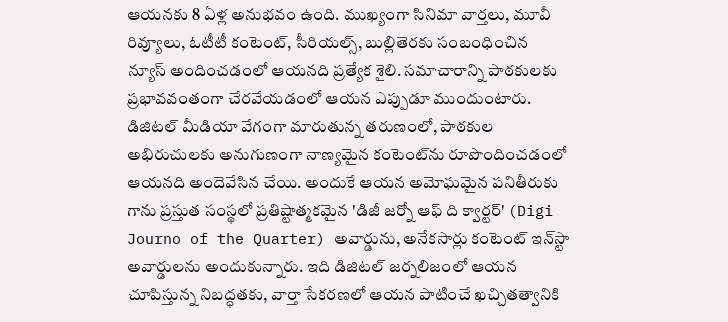ఆయనకు 8 ఏళ్ల అనుభవం ఉంది. ముఖ్యంగా సినిమా వార్తలు, మూవీ రివ్యూలు, ఓటీటీ కంటెంట్, సీరియల్స్, బుల్లితెరకు సంబంధించిన న్యూస్ అందించడంలో ఆయనది ప్రత్యేక శైలి. సమాచారాన్ని పాఠకులకు ప్రభావవంతంగా చేరవేయడంలో ఆయన ఎప్పుడూ ముందుంటారు. డిజిటల్ మీడియా వేగంగా మారుతున్న తరుణంలో, పాఠకుల అభిరుచులకు అనుగుణంగా నాణ్యమైన కంటెంట్‌ను రూపొందించడంలో ఆయనది అందెవేసిన చేయి. అందుకే ఆయన అమోఘమైన పనితీరుకు గాను ప్రస్తుత సంస్థలో ప్రతిష్టాత్మకమైన 'డిజీ జర్నో ఆఫ్ ది క్వార్టర్' (Digi Journo of the Quarter) అవార్డును, అనేకసార్లు కంటెంట్ ఇన్‌స్టా అవార్డులను అందుకున్నారు. ఇది డిజిటల్ జర్నలిజంలో ఆయన చూపిస్తున్న నిబద్ధతకు, వార్తా సేకరణలో ఆయన పాటించే ఖచ్చితత్వానికి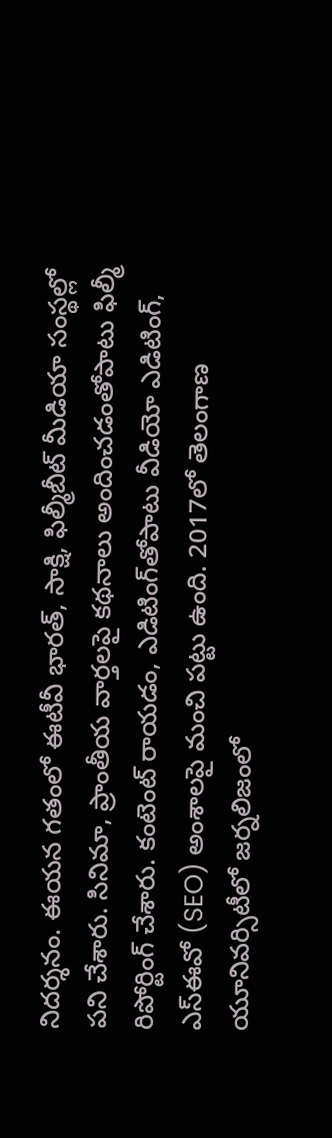నిదర్శనం. ఈయన గతంలో ఈటీవీ భారత్, సాక్షి, ఫిల్మీబీట్ మీడియా సంస్థల్లో పని చేశారు. సినిమా, ప్రాంతీయ వార్తలపై కథనాలు అందించడంతోపాటు ఫిల్మీ రిపోర్టింగ్ చేశారు. కంటెంట్ రాయడం, ఎడిటింగ్‌తోపాటు వీడియో ఎడిటింగ్, ఎస్‌ఈవో (SEO) అంశాలపై మంచి పట్టు ఉంది. 2017లో తెలంగాణ యూనివర్సిటీలో జర్నలిజంలో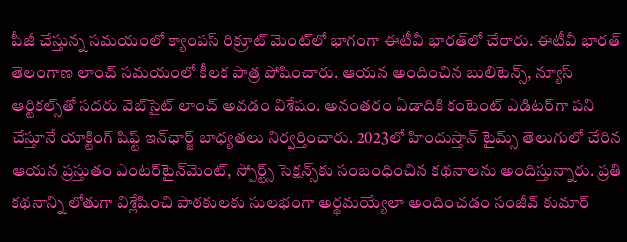పీజీ చేస్తున్న సమయంలో క్యాంపస్ రిక్రూట్ మెంట్‌లో భాగంగా ఈటీవీ భారత్‌లో చేరారు. ఈటీవీ భారత్ తెలంగాణ లాంచ్ సమయంలో కీలక పాత్ర పోషించారు. ఆయన అందించిన బులిటెన్స్, న్యూస్ ఆర్టికల్స్‌తో సదరు వెబ్‌సైట్ లాంచ్ అవడం విశేషం. అనంతరం ఏడాదికి కంటెంట్ ఎడిటర్‌గా పని చేస్తూనే యాక్టింగ్ షిఫ్ట్ ఇన్‌ఛార్జ్ బాధ్యతలు నిర్వర్తించారు. 2023లో హిందుస్తాన్ టైమ్స్ తెలుగులో చేరిన ఆయన ప్రస్తుతం ఎంటర్‌టైన్‌మెంట్, స్పోర్ట్స్ సెక్షన్స్‌కు సంబంధించిన కథనాలను అందిస్తున్నారు. ప్రతి కథనాన్ని లోతుగా విశ్లేషించి పాఠకులకు సులభంగా అర్థమయ్యేలా అందించడం సంజీవ్ కుమార్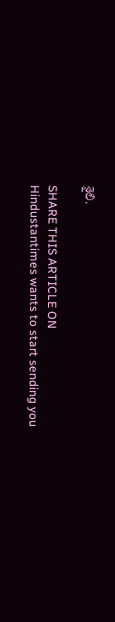శైలి.

SHARE THIS ARTICLE ON
Hindustantimes wants to start sending you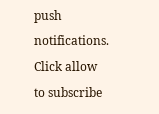push notifications. Click allow to subscribe